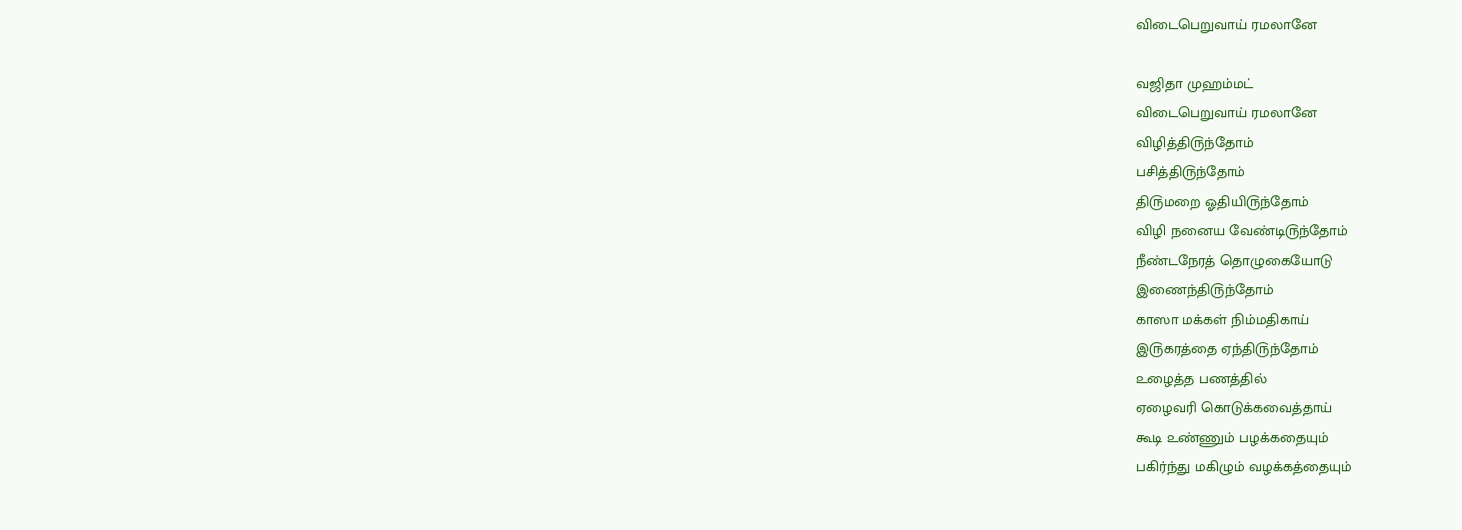விடைபெறுவாய் ரமலானே

வஜிதா முஹம்மட்
விடைபெறுவாய் ரமலானே
விழித்தி௫ந்தோம்
பசித்தி௫ந்தோம்
தி௫மறை ஓதியி௫ந்தோம்
விழி நனைய வேண்டி௫ந்தோம்
நீண்டநேரத் தொழுகையோடு
இணைந்தி௫ந்தோம்
காஸா மக்கள் நிம்மதிகாய்
இ௫கரத்தை ஏந்தி௫ந்தோம்
௨ழைத்த பணத்தில்
ஏழைவரி கொடுக்கவைத்தாய்
கூடி ௨ண்ணும் பழக்கதையும்
பகிர்ந்து மகிழும் வழக்கத்தையும்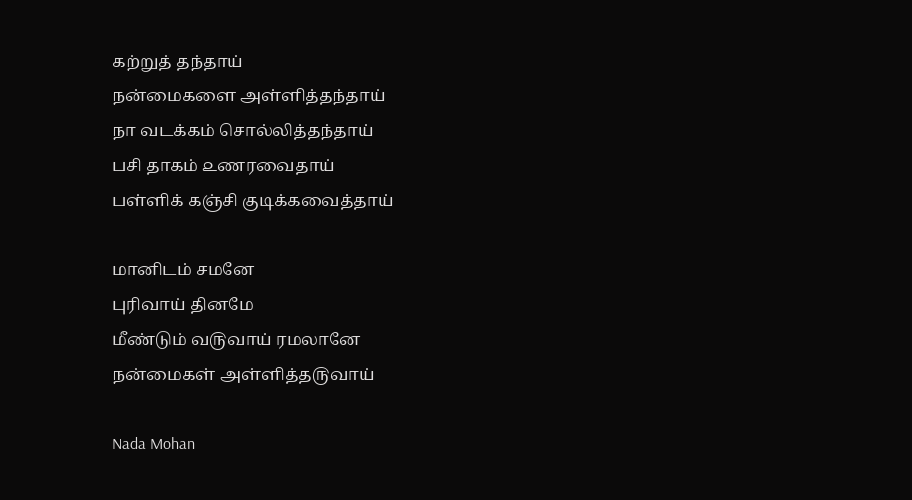கற்றுத் தந்தாய்
நன்மைகளை அள்ளித்தந்தாய்
நா வடக்கம் சொல்லித்தந்தாய்
பசி தாகம் ௨ணரவைதாய்
பள்ளிக் கஞ்சி குடிக்கவைத்தாய்

மானிடம் சமனே
புரிவாய் தினமே
மீண்டும் வ௫வாய் ரமலானே
நன்மைகள் அள்ளித்த௫வாய்

Nada Mohan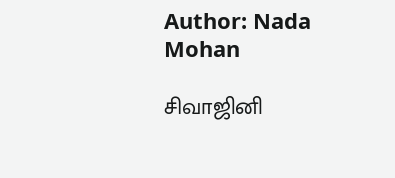Author: Nada Mohan

சிவாஜினி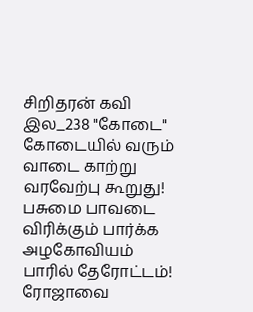சிறிதரன் கவி இல_238 "கோடை" கோடையில் வரும் வாடை காற்று வரவேற்பு கூறுது! பசுமை பாவடை விரிக்கும் பார்க்க அழகோவியம் பாரில் தேரோட்டம்! ரோஜாவை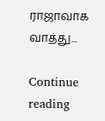ராஜாவாக வாத்து...

Continue reading